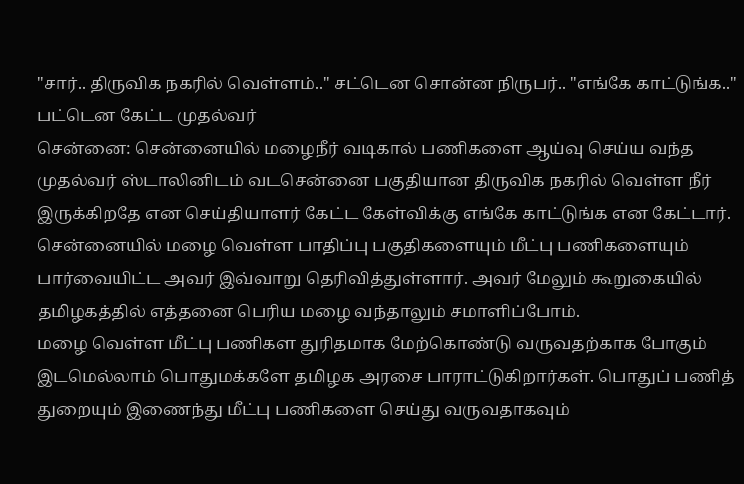"சார்.. திருவிக நகரில் வெள்ளம்.." சட்டென சொன்ன நிருபர்.. "எங்கே காட்டுங்க.." பட்டென கேட்ட முதல்வர்
சென்னை: சென்னையில் மழைநீர் வடிகால் பணிகளை ஆய்வு செய்ய வந்த முதல்வர் ஸ்டாலினிடம் வடசென்னை பகுதியான திருவிக நகரில் வெள்ள நீர் இருக்கிறதே என செய்தியாளர் கேட்ட கேள்விக்கு எங்கே காட்டுங்க என கேட்டார்.
சென்னையில் மழை வெள்ள பாதிப்பு பகுதிகளையும் மீட்பு பணிகளையும் பார்வையிட்ட அவர் இவ்வாறு தெரிவித்துள்ளார். அவர் மேலும் கூறுகையில் தமிழகத்தில் எத்தனை பெரிய மழை வந்தாலும் சமாளிப்போம்.
மழை வெள்ள மீட்பு பணிகள துரிதமாக மேற்கொண்டு வருவதற்காக போகும் இடமெல்லாம் பொதுமக்களே தமிழக அரசை பாராட்டுகிறார்கள். பொதுப் பணித் துறையும் இணைந்து மீட்பு பணிகளை செய்து வருவதாகவும்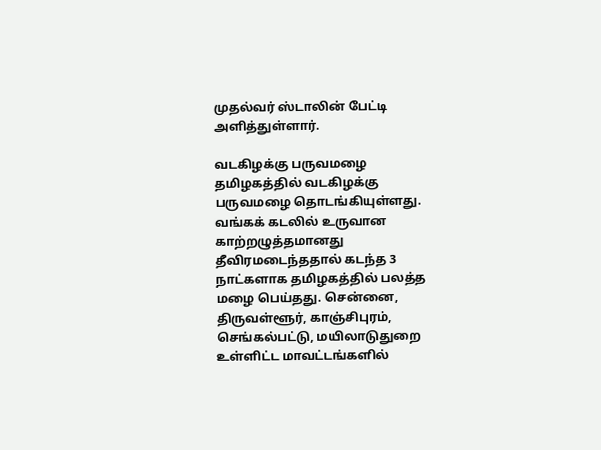முதல்வர் ஸ்டாலின் பேட்டி அளித்துள்ளார்.

வடகிழக்கு பருவமழை
தமிழகத்தில் வடகிழக்கு பருவமழை தொடங்கியுள்ளது. வங்கக் கடலில் உருவான காற்றழுத்தமானது தீவிரமடைந்ததால் கடந்த 3 நாட்களாக தமிழகத்தில் பலத்த மழை பெய்தது. சென்னை, திருவள்ளூர், காஞ்சிபுரம், செங்கல்பட்டு, மயிலாடுதுறை உள்ளிட்ட மாவட்டங்களில்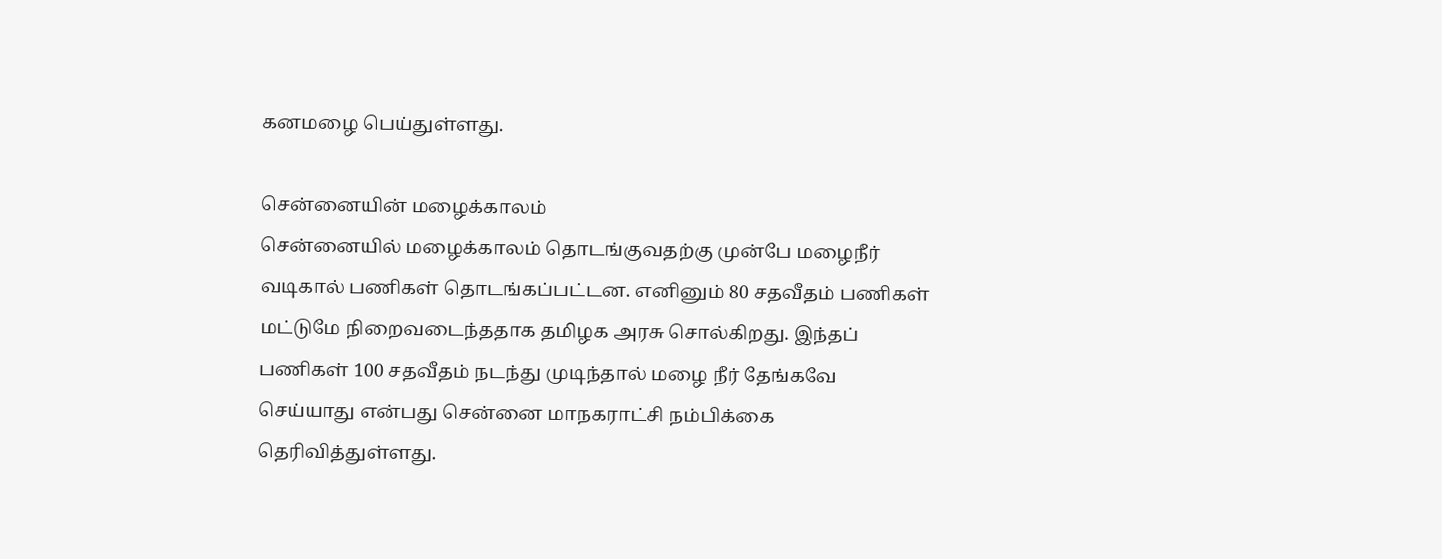கனமழை பெய்துள்ளது.

சென்னையின் மழைக்காலம்
சென்னையில் மழைக்காலம் தொடங்குவதற்கு முன்பே மழைநீர் வடிகால் பணிகள் தொடங்கப்பட்டன. எனினும் 80 சதவீதம் பணிகள் மட்டுமே நிறைவடைந்ததாக தமிழக அரசு சொல்கிறது. இந்தப் பணிகள் 100 சதவீதம் நடந்து முடிந்தால் மழை நீர் தேங்கவே செய்யாது என்பது சென்னை மாநகராட்சி நம்பிக்கை தெரிவித்துள்ளது.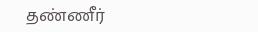தண்ணீர்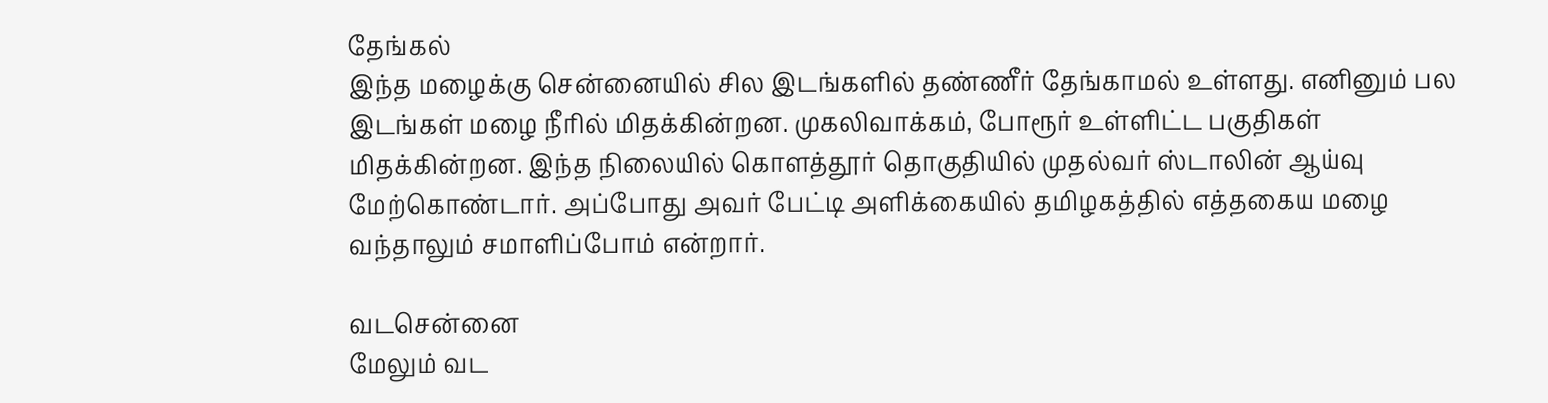தேங்கல்
இந்த மழைக்கு சென்னையில் சில இடங்களில் தண்ணீர் தேங்காமல் உள்ளது. எனினும் பல இடங்கள் மழை நீரில் மிதக்கின்றன. முகலிவாக்கம், போரூர் உள்ளிட்ட பகுதிகள் மிதக்கின்றன. இந்த நிலையில் கொளத்தூர் தொகுதியில் முதல்வர் ஸ்டாலின் ஆய்வு மேற்கொண்டார். அப்போது அவர் பேட்டி அளிக்கையில் தமிழகத்தில் எத்தகைய மழை வந்தாலும் சமாளிப்போம் என்றார்.

வடசென்னை
மேலும் வட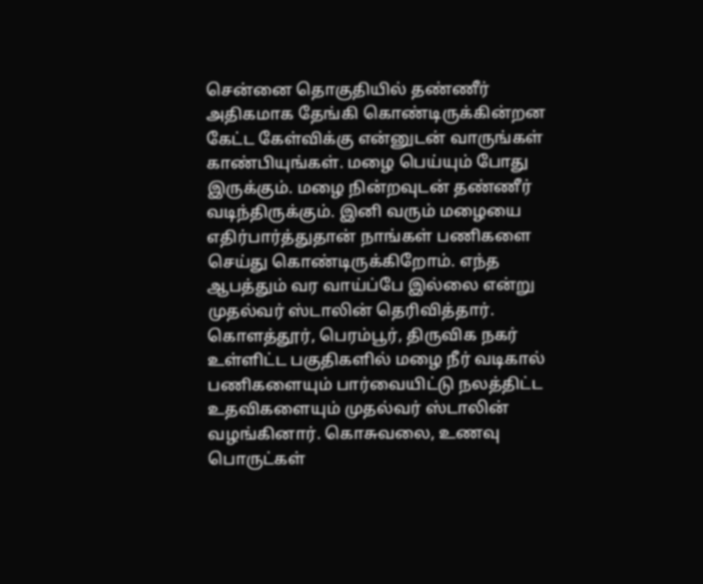சென்னை தொகுதியில் தண்ணீர் அதிகமாக தேங்கி கொண்டிருக்கின்றன கேட்ட கேள்விக்கு என்னுடன் வாருங்கள் காண்பியுங்கள். மழை பெய்யும் போது இருக்கும். மழை நின்றவுடன் தண்ணீர் வடிந்திருக்கும். இனி வரும் மழையை எதிர்பார்த்துதான் நாங்கள் பணிகளை செய்து கொண்டிருக்கிறோம். எந்த ஆபத்தும் வர வாய்ப்பே இல்லை என்று முதல்வர் ஸ்டாலின் தெரிவித்தார். கொளத்தூர், பெரம்பூர், திருவிக நகர் உள்ளிட்ட பகுதிகளில் மழை நீர் வடிகால் பணிகளையும் பார்வையிட்டு நலத்திட்ட உதவிகளையும் முதல்வர் ஸ்டாலின் வழங்கினார். கொசுவலை, உணவு பொருட்கள்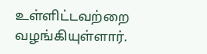உள்ளிட்டவற்றை வழங்கியுள்ளார்.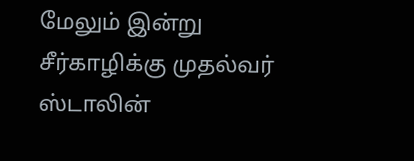மேலும் இன்று சீர்காழிக்கு முதல்வர் ஸ்டாலின்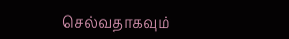செல்வதாகவும்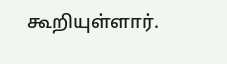கூறியுள்ளார்.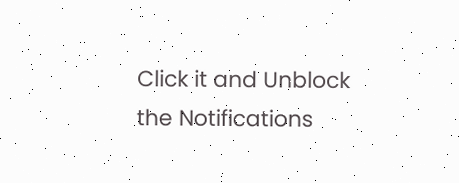Click it and Unblock the Notifications